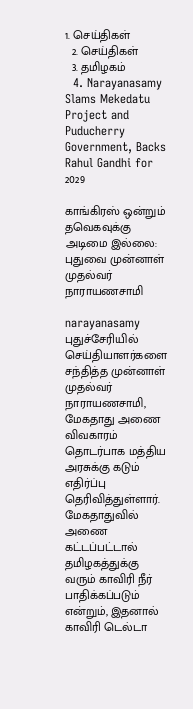1. செய்திகள்
  2. செய்திகள்
  3. த‌மிழக‌ம்
  4. Narayanasamy Slams Mekedatu Project and Puducherry Government, Backs Rahul Gandhi for 2029

காங்கிரஸ் ஒன்றும் தவெகவுக்கு அடிமை இல்லை: புதுவை முன்னாள் முதல்வர் நாராயணசாமி

narayanasamy
புதுச்சேரியில் செய்தியாளர்களை சந்தித்த முன்னாள் முதல்வர் நாராயணசாமி, மேகதாது அணை விவகாரம் தொடர்பாக மத்திய அரசுக்கு கடும் எதிர்ப்பு தெரிவித்துள்ளார். மேகதாதுவில் அணை கட்டப்பட்டால் தமிழகத்துக்கு வரும் காவிரி நீர் பாதிக்கப்படும் என்றும், இதனால் காவிரி டெல்டா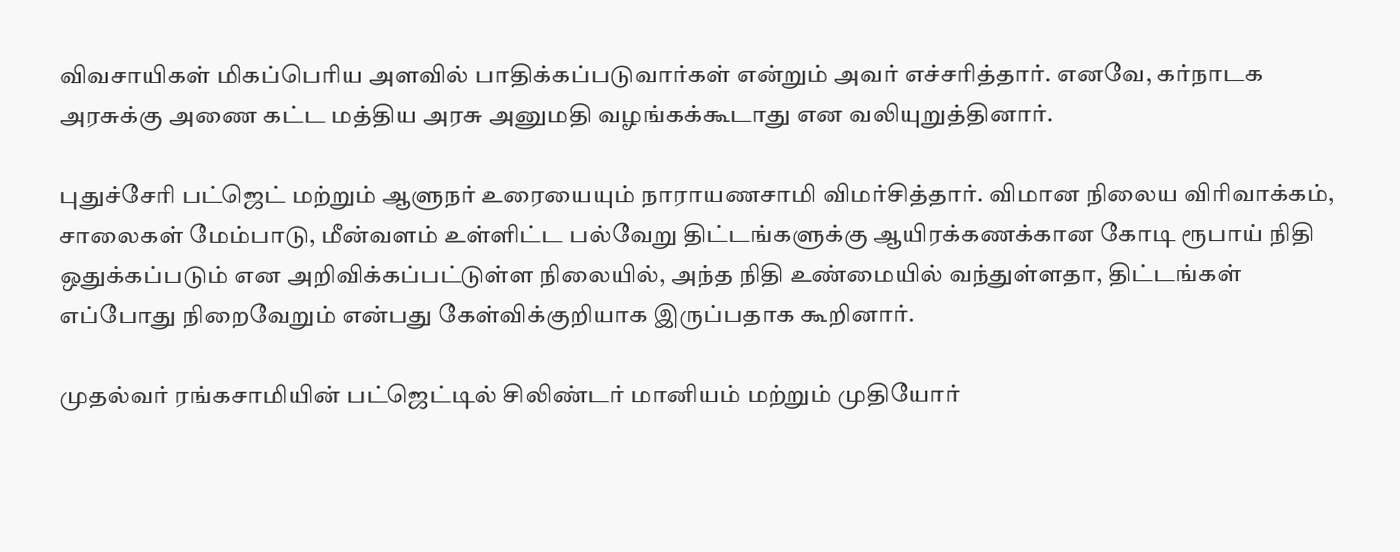விவசாயிகள் மிகப்பெரிய அளவில் பாதிக்கப்படுவார்கள் என்றும் அவர் எச்சரித்தார். எனவே, கர்நாடக அரசுக்கு அணை கட்ட மத்திய அரசு அனுமதி வழங்கக்கூடாது என வலியுறுத்தினார்.

புதுச்சேரி பட்ஜெட் மற்றும் ஆளுநர் உரையையும் நாராயணசாமி விமர்சித்தார். விமான நிலைய விரிவாக்கம், சாலைகள் மேம்பாடு, மீன்வளம் உள்ளிட்ட பல்வேறு திட்டங்களுக்கு ஆயிரக்கணக்கான கோடி ரூபாய் நிதி ஒதுக்கப்படும் என அறிவிக்கப்பட்டுள்ள நிலையில், அந்த நிதி உண்மையில் வந்துள்ளதா, திட்டங்கள் எப்போது நிறைவேறும் என்பது கேள்விக்குறியாக இருப்பதாக கூறினார்.

முதல்வர் ரங்கசாமியின் பட்ஜெட்டில் சிலிண்டர் மானியம் மற்றும் முதியோர்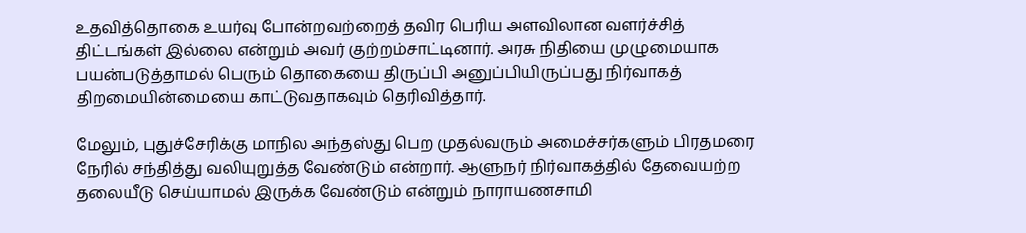உதவித்தொகை உயர்வு போன்றவற்றைத் தவிர பெரிய அளவிலான வளர்ச்சித் திட்டங்கள் இல்லை என்றும் அவர் குற்றம்சாட்டினார். அரசு நிதியை முழுமையாக பயன்படுத்தாமல் பெரும் தொகையை திருப்பி அனுப்பியிருப்பது நிர்வாகத் திறமையின்மையை காட்டுவதாகவும் தெரிவித்தார்.

மேலும், புதுச்சேரிக்கு மாநில அந்தஸ்து பெற முதல்வரும் அமைச்சர்களும் பிரதமரை நேரில் சந்தித்து வலியுறுத்த வேண்டும் என்றார். ஆளுநர் நிர்வாகத்தில் தேவையற்ற தலையீடு செய்யாமல் இருக்க வேண்டும் என்றும் நாராயணசாமி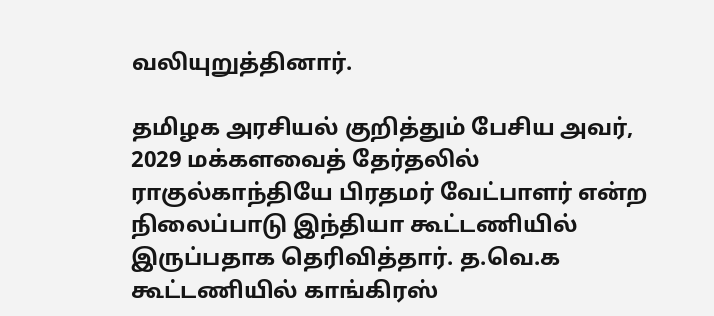வலியுறுத்தினார்.

தமிழக அரசியல் குறித்தும் பேசிய அவர், 2029 மக்களவைத் தேர்தலில் ராகுல்காந்தியே பிரதமர் வேட்பாளர் என்ற நிலைப்பாடு இந்தியா கூட்டணியில் இருப்பதாக தெரிவித்தார். த.வெ.க கூட்டணியில் காங்கிரஸ்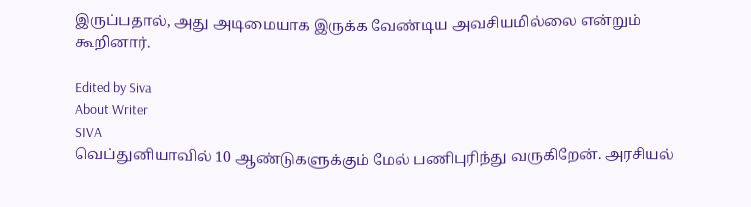இருப்பதால், அது அடிமையாக இருக்க வேண்டிய அவசியமில்லை என்றும் கூறினார்.

Edited by Siva
About Writer
SIVA
வெப்துனியாவில் 10 ஆண்டுகளுக்கும் மேல் பணிபுரிந்து வருகிறேன். அரசியல்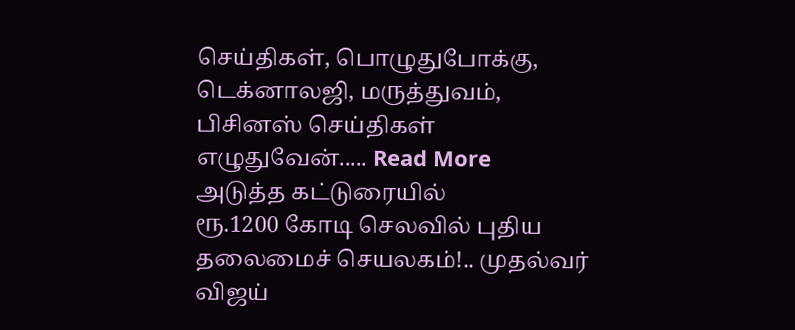செய்திகள், பொழுதுபோக்கு, டெக்னாலஜி, மருத்துவம், பிசினஸ் செய்திகள் எழுதுவேன்..... Read More
அடுத்த கட்டுரையில்
ரூ.1200 கோடி செலவில் புதிய தலைமைச் செயலகம்!.. முதல்வர் விஜய்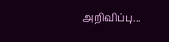அறிவிப்பு...